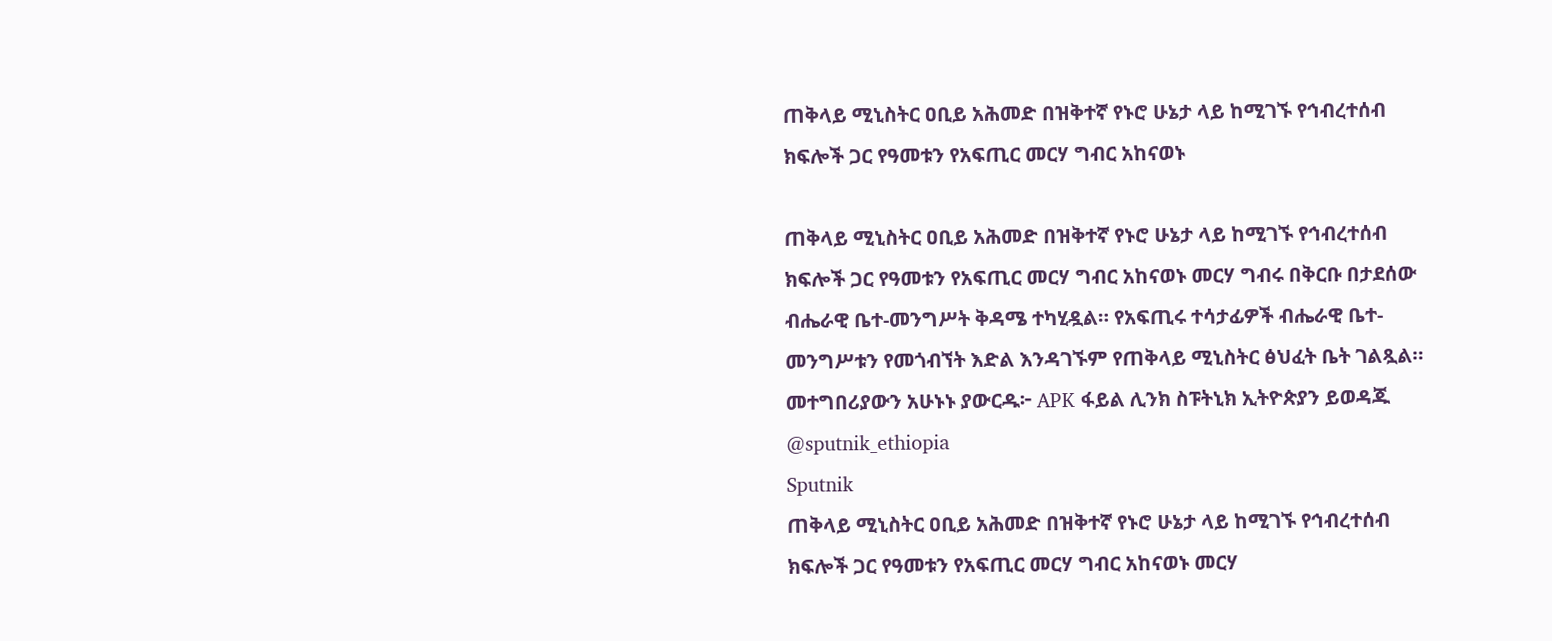ጠቅላይ ሚኒስትር ዐቢይ አሕመድ በዝቅተኛ የኑሮ ሁኔታ ላይ ከሚገኙ የኅብረተሰብ ክፍሎች ጋር የዓመቱን የአፍጢር መርሃ ግብር አከናወኑ

ጠቅላይ ሚኒስትር ዐቢይ አሕመድ በዝቅተኛ የኑሮ ሁኔታ ላይ ከሚገኙ የኅብረተሰብ ክፍሎች ጋር የዓመቱን የአፍጢር መርሃ ግብር አከናወኑ መርሃ ግብሩ በቅርቡ በታደሰው ብሔራዊ ቤተ-መንግሥት ቅዳሜ ተካሂዷል። የአፍጢሩ ተሳታፊዎች ብሔራዊ ቤተ-መንግሥቱን የመጎብኘት እድል እንዳገኙም የጠቅላይ ሚኒስትር ፅህፈት ቤት ገልጿል። መተግበሪያውን አሁኑኑ ያውርዱ፦ APK ፋይል ሊንክ ስፑትኒክ ኢትዮጵያን ይወዳጁ @sputnik_ethiopia
Sputnik
ጠቅላይ ሚኒስትር ዐቢይ አሕመድ በዝቅተኛ የኑሮ ሁኔታ ላይ ከሚገኙ የኅብረተሰብ ክፍሎች ጋር የዓመቱን የአፍጢር መርሃ ግብር አከናወኑ መርሃ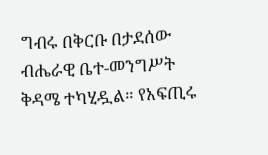ግብሩ በቅርቡ በታደሰው ብሔራዊ ቤተ-መንግሥት ቅዳሜ ተካሂዷል። የአፍጢሩ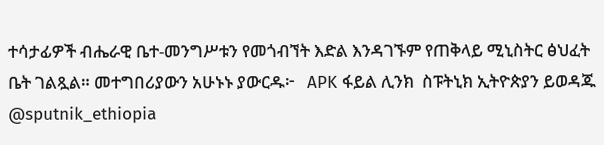ተሳታፊዎች ብሔራዊ ቤተ-መንግሥቱን የመጎብኘት እድል እንዳገኙም የጠቅላይ ሚኒስትር ፅህፈት ቤት ገልጿል። መተግበሪያውን አሁኑኑ ያውርዱ፦   APK ፋይል ሊንክ  ስፑትኒክ ኢትዮጵያን ይወዳጁ @sputnik_ethiopia